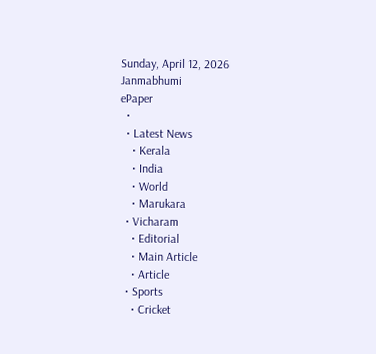Sunday, April 12, 2026
Janmabhumi
ePaper
  •
  • Latest News
    • Kerala
    • India
    • World
    • Marukara
  • Vicharam
    • Editorial
    • Main Article
    • Article
  • Sports
    • Cricket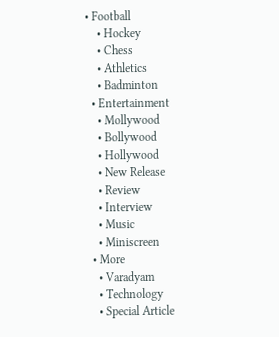• Football
    • Hockey
    • Chess
    • Athletics
    • Badminton
  • Entertainment
    • Mollywood
    • Bollywood
    • Hollywood
    • New Release
    • Review
    • Interview
    • Music
    • Miniscreen
  • More
    • Varadyam
    • Technology
    • Special Article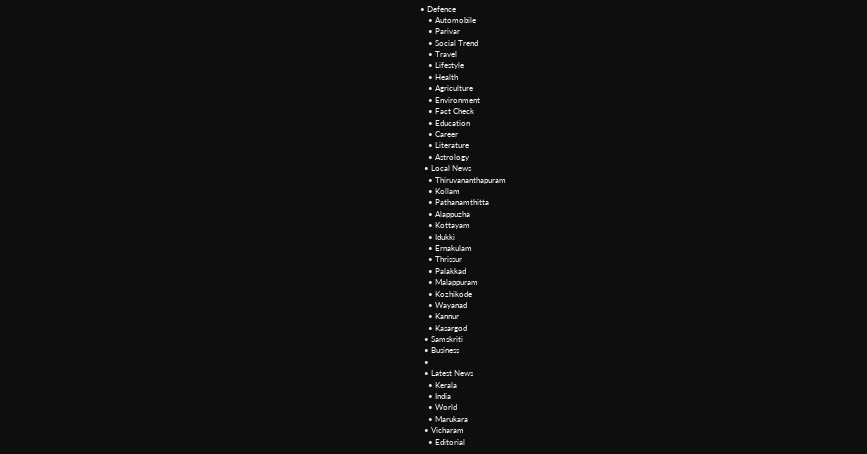• Defence
    • Automobile
    • Parivar
    • Social Trend
    • Travel
    • Lifestyle
    • Health
    • Agriculture
    • Environment
    • Fact Check
    • Education
    • Career
    • Literature
    • Astrology
  • Local News
    • Thiruvananthapuram
    • Kollam
    • Pathanamthitta
    • Alappuzha
    • Kottayam
    • Idukki
    • Ernakulam
    • Thrissur
    • Palakkad
    • Malappuram
    • Kozhikode
    • Wayanad
    • Kannur
    • Kasargod
  • Samskriti
  • Business
  •
  • Latest News
    • Kerala
    • India
    • World
    • Marukara
  • Vicharam
    • Editorial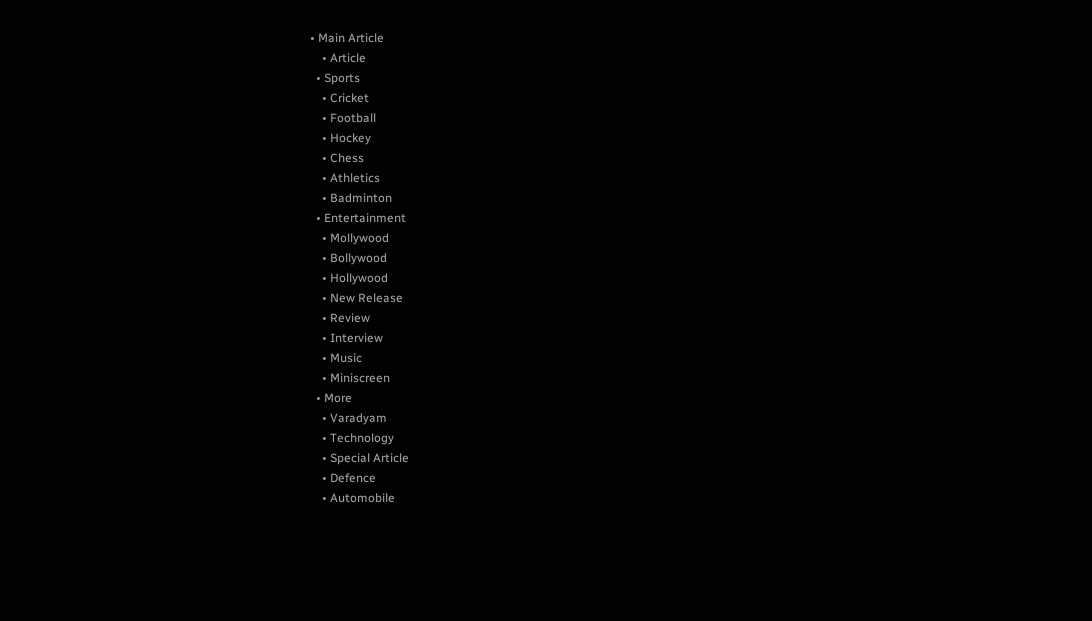• Main Article
    • Article
  • Sports
    • Cricket
    • Football
    • Hockey
    • Chess
    • Athletics
    • Badminton
  • Entertainment
    • Mollywood
    • Bollywood
    • Hollywood
    • New Release
    • Review
    • Interview
    • Music
    • Miniscreen
  • More
    • Varadyam
    • Technology
    • Special Article
    • Defence
    • Automobile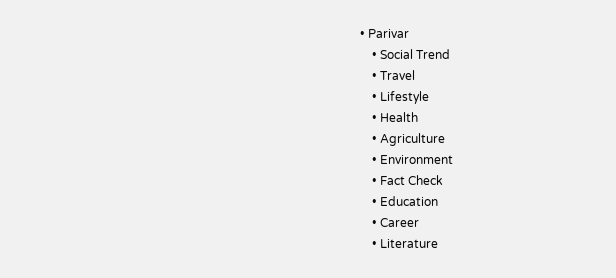• Parivar
    • Social Trend
    • Travel
    • Lifestyle
    • Health
    • Agriculture
    • Environment
    • Fact Check
    • Education
    • Career
    • Literature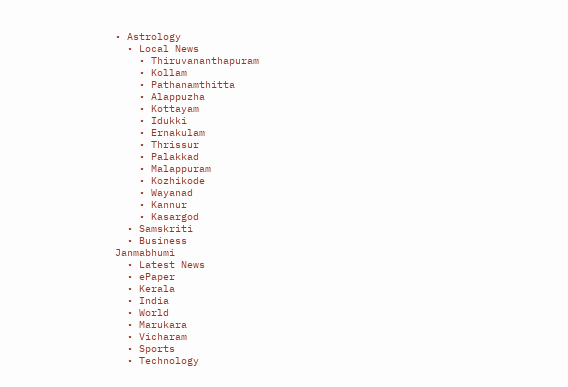• Astrology
  • Local News
    • Thiruvananthapuram
    • Kollam
    • Pathanamthitta
    • Alappuzha
    • Kottayam
    • Idukki
    • Ernakulam
    • Thrissur
    • Palakkad
    • Malappuram
    • Kozhikode
    • Wayanad
    • Kannur
    • Kasargod
  • Samskriti
  • Business
Janmabhumi
  • Latest News
  • ePaper
  • Kerala
  • India
  • World
  • Marukara
  • Vicharam
  • Sports
  • Technology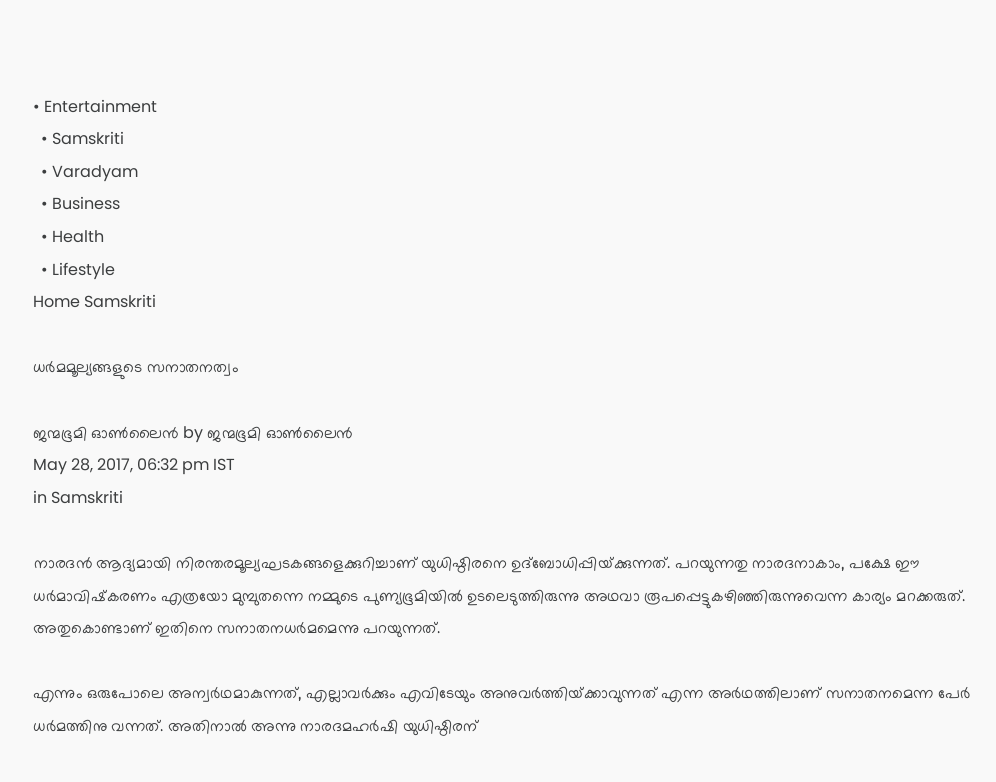• Entertainment
  • Samskriti
  • Varadyam
  • Business
  • Health
  • Lifestyle
Home Samskriti

ധർമമൂല്യങ്ങളുടെ സനാതനത്വം

ജന്മഭൂമി ഓണ്‍ലൈന്‍ by ജന്മഭൂമി ഓണ്‍ലൈന്‍
May 28, 2017, 06:32 pm IST
in Samskriti

നാരദന്‍ ആദ്യമായി നിരന്തരമൂല്യഘടകങ്ങളെക്കുറിച്ചാണ് യുധിഷ്ഠിരനെ ഉദ്‌ബോധിപ്പിയ്‌ക്കുന്നത്. പറയുന്നതു നാരദനാകാം, പക്ഷേ ഈ ധര്‍മാവിഷ്‌കരണം എത്രയോ മുമ്പുതന്നെ നമ്മുടെ പുണ്യഭൂമിയില്‍ ഉടലെടുത്തിരുന്നു അഥവാ രൂപപ്പെട്ടുകഴിഞ്ഞിരുന്നുവെന്ന കാര്യം മറക്കരുത്. അതുകൊണ്ടാണ് ഇതിനെ സനാതനധര്‍മമെന്നു പറയുന്നത്.

എന്നും ഒരുപോലെ അന്വര്‍ഥമാകുന്നത്, എല്ലാവര്‍ക്കും എവിടേയും അനുവര്‍ത്തിയ്‌ക്കാവുന്നത് എന്ന അര്‍ഥത്തിലാണ് സനാതനമെന്ന പേര്‍ ധര്‍മത്തിനു വന്നത്. അതിനാല്‍ അന്നു നാരദമഹര്‍ഷി യുധിഷ്ഠിരന്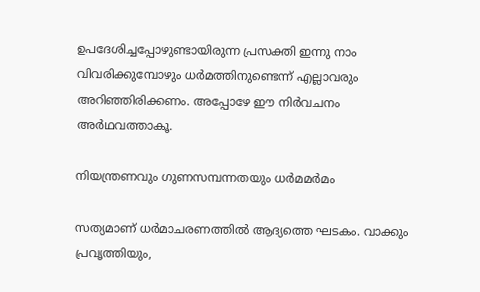ഉപദേശിച്ചപ്പോഴുണ്ടായിരുന്ന പ്രസക്തി ഇന്നു നാം വിവരിക്കുമ്പോഴും ധര്‍മത്തിനുണ്ടെന്ന് എല്ലാവരും അറിഞ്ഞിരിക്കണം. അപ്പോഴേ ഈ നിര്‍വചനം അര്‍ഥവത്താകൂ.

നിയന്ത്രണവും ഗുണസമ്പന്നതയും ധര്‍മമര്‍മം

സത്യമാണ് ധര്‍മാചരണത്തില്‍ ആദ്യത്തെ ഘടകം. വാക്കും പ്രവൃത്തിയും,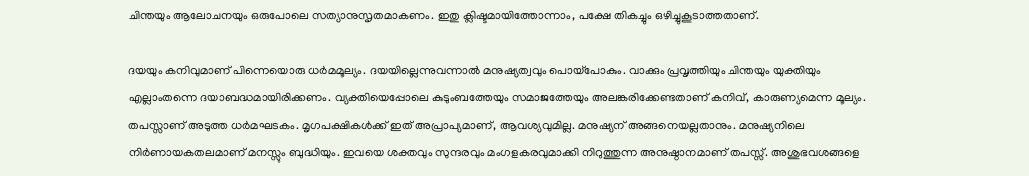ചിന്തയും ആലോചനയും ഒരുപോലെ സത്യാനുസൃതമാകണം. ഇതു ക്ലിഷ്ടമായിത്തോന്നാം, പക്ഷേ തികച്ചും ഒഴിച്ചുകൂടാത്തതാണ്.

ദയയും കനിവുമാണ് പിന്നെയൊരു ധര്‍മമൂല്യം. ദയയില്ലെന്നുവന്നാല്‍ മനുഷ്യത്വവും പൊയ്‌പോകും. വാക്കും പ്രവൃത്തിയും ചിന്തയും യുക്തിയും എല്ലാംതന്നെ ദയാബദ്ധമായിരിക്കണം. വ്യക്തിയെപ്പോലെ കുടുംബത്തേയും സമാജത്തേയും അലങ്കരിക്കേണ്ടതാണ് കനിവ്, കാരുണ്യമെന്ന മൂല്യം. തപസ്സാണ് അടുത്ത ധര്‍മഘടകം. മൃഗപക്ഷികള്‍ക്ക് ഇത് അപ്രാപ്യമാണ്, ആവശ്യവുമില്ല. മനുഷ്യന് അങ്ങനെയല്ലതാനും. മനുഷ്യനിലെ നിര്‍ണായകതലമാണ് മനസ്സും ബുദ്ധിയും. ഇവയെ ശക്തവും സുന്ദരവും മംഗളകരവുമാക്കി നിറുത്തുന്ന അനുഷ്ഠാനമാണ് തപസ്സ്. അശുഭവശങ്ങളെ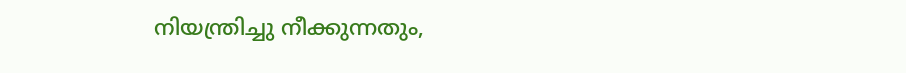നിയന്ത്രിച്ചു നീക്കുന്നതും,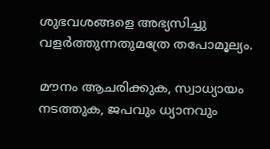ശുഭവശങ്ങളെ അഭ്യസിച്ചു വളര്‍ത്തുന്നതുമത്രേ തപോമൂല്യം.

മൗനം ആചരിക്കുക, സ്വാധ്യായം നടത്തുക, ജപവും ധ്യാനവും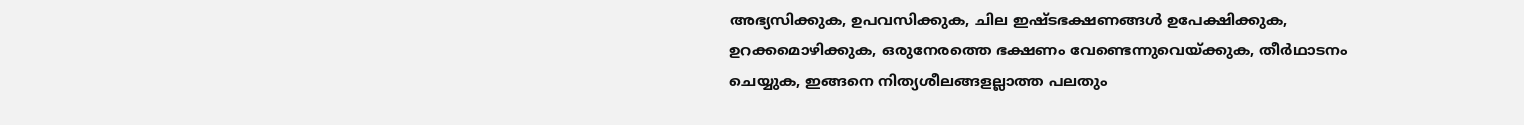അഭ്യസിക്കുക, ഉപവസിക്കുക, ചില ഇഷ്ടഭക്ഷണങ്ങള്‍ ഉപേക്ഷിക്കുക, ഉറക്കമൊഴിക്കുക, ഒരുനേരത്തെ ഭക്ഷണം വേണ്ടെന്നുവെയ്‌ക്കുക, തീര്‍ഥാടനം ചെയ്യുക, ഇങ്ങനെ നിത്യശീലങ്ങളല്ലാത്ത പലതും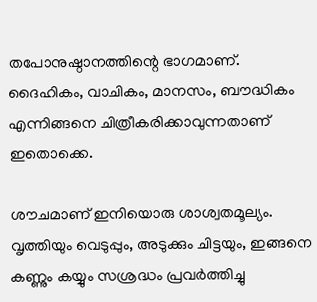തപോനുഷ്ഠാനത്തിന്റെ ഭാഗമാണ്. ദൈഹികം, വാചികം, മാനസം, ബൗദ്ധികം എന്നിങ്ങനെ ചിത്രീകരിക്കാവുന്നതാണ് ഇതൊക്കെ.

ശൗചമാണ് ഇനിയൊരു ശാശ്വതമൂല്യം. വൃത്തിയും വെടുപ്പും, അടുക്കും ചിട്ടയും, ഇങ്ങനെ കണ്ണും കയ്യും സശ്രദ്ധം പ്രവര്‍ത്തിച്ചു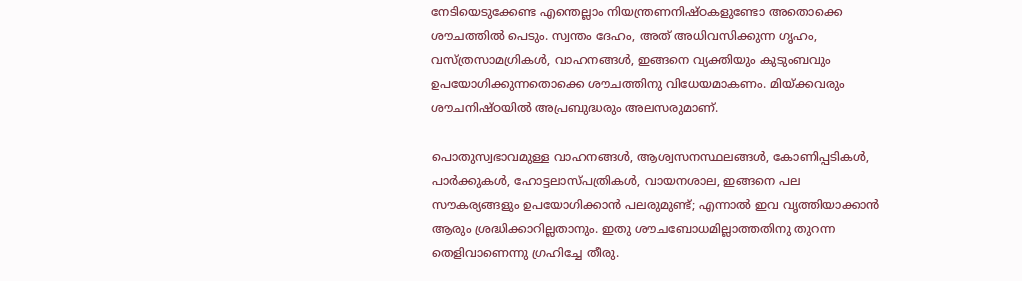നേടിയെടുക്കേണ്ട എന്തെല്ലാം നിയന്ത്രണനിഷ്ഠകളുണ്ടോ അതൊക്കെ ശൗചത്തില്‍ പെടും. സ്വന്തം ദേഹം, അത് അധിവസിക്കുന്ന ഗൃഹം, വസ്ത്രസാമഗ്രികള്‍, വാഹനങ്ങള്‍, ഇങ്ങനെ വ്യക്തിയും കുടുംബവും ഉപയോഗിക്കുന്നതൊക്കെ ശൗചത്തിനു വിധേയമാകണം. മിയ്‌ക്കവരും ശൗചനിഷ്ഠയില്‍ അപ്രബുദ്ധരും അലസരുമാണ്.

പൊതുസ്വഭാവമുള്ള വാഹനങ്ങള്‍, ആശ്വസനസ്ഥലങ്ങള്‍, കോണിപ്പടികള്‍, പാര്‍ക്കുകള്‍, ഹോട്ടലാസ്പത്രികള്‍, വായനശാല, ഇങ്ങനെ പല സൗകര്യങ്ങളും ഉപയോഗിക്കാന്‍ പലരുമുണ്ട്; എന്നാല്‍ ഇവ വൃത്തിയാക്കാന്‍ ആരും ശ്രദ്ധിക്കാറില്ലതാനും. ഇതു ശൗചബോധമില്ലാത്തതിനു തുറന്ന തെളിവാണെന്നു ഗ്രഹിച്ചേ തീരു.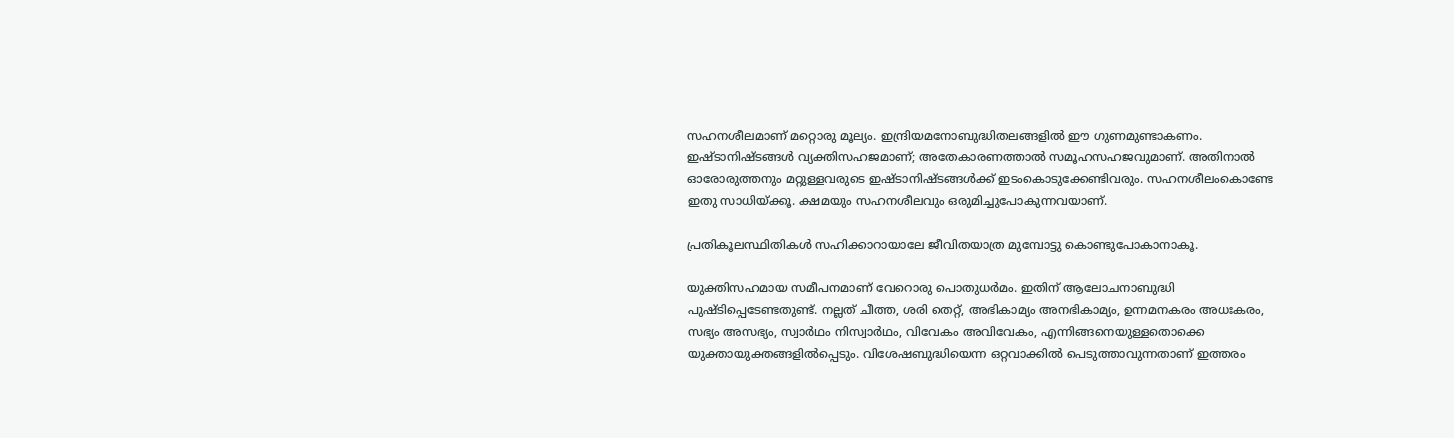സഹനശീലമാണ് മറ്റൊരു മൂല്യം. ഇന്ദ്രിയമനോബുദ്ധിതലങ്ങളില്‍ ഈ ഗുണമുണ്ടാകണം. ഇഷ്ടാനിഷ്ടങ്ങള്‍ വ്യക്തിസഹജമാണ്; അതേകാരണത്താല്‍ സമൂഹസഹജവുമാണ്. അതിനാല്‍ ഓരോരുത്തനും മറ്റുള്ളവരുടെ ഇഷ്ടാനിഷ്ടങ്ങള്‍ക്ക് ഇടംകൊടുക്കേണ്ടിവരും. സഹനശീലംകൊണ്ടേ ഇതു സാധിയ്‌ക്കൂ. ക്ഷമയും സഹനശീലവും ഒരുമിച്ചുപോകുന്നവയാണ്.

പ്രതികൂലസ്ഥിതികള്‍ സഹിക്കാറായാലേ ജീവിതയാത്ര മുമ്പോട്ടു കൊണ്ടുപോകാനാകൂ.

യുക്തിസഹമായ സമീപനമാണ് വേറൊരു പൊതുധര്‍മം. ഇതിന് ആലോചനാബുദ്ധി പുഷ്ടിപ്പെടേണ്ടതുണ്ട്. നല്ലത് ചീത്ത, ശരി തെറ്റ്, അഭികാമ്യം അനഭികാമ്യം, ഉന്നമനകരം അധഃകരം, സഭ്യം അസഭ്യം, സ്വാര്‍ഥം നിസ്വാര്‍ഥം, വിവേകം അവിവേകം, എന്നിങ്ങനെയുള്ളതൊക്കെ യുക്തായുക്തങ്ങളില്‍പ്പെടും. വിശേഷബുദ്ധിയെന്ന ഒറ്റവാക്കില്‍ പെടുത്താവുന്നതാണ് ഇത്തരം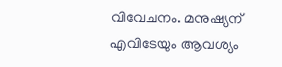വിവേചനം. മനുഷ്യന് എവിടേയും ആവശ്യം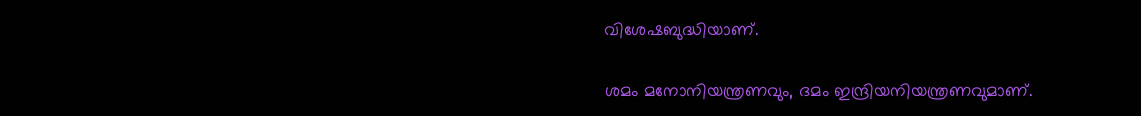വിശേഷബുദ്ധിയാണ്.

ശമം മനോനിയന്ത്രണവും, ദമം ഇന്ദ്രിയനിയന്ത്രണവുമാണ്.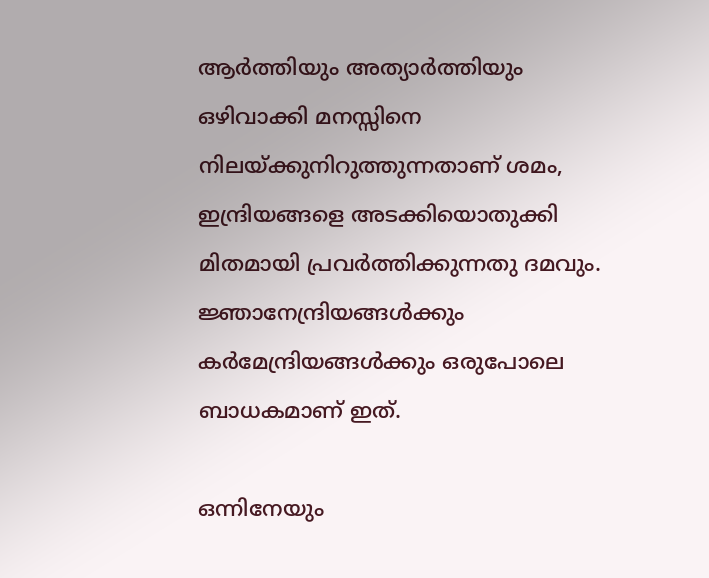ആര്‍ത്തിയും അത്യാര്‍ത്തിയും ഒഴിവാക്കി മനസ്സിനെ നിലയ്‌ക്കുനിറുത്തുന്നതാണ് ശമം, ഇന്ദ്രിയങ്ങളെ അടക്കിയൊതുക്കി മിതമായി പ്രവര്‍ത്തിക്കുന്നതു ദമവും. ജ്ഞാനേന്ദ്രിയങ്ങള്‍ക്കും കര്‍മേന്ദ്രിയങ്ങള്‍ക്കും ഒരുപോലെ ബാധകമാണ് ഇത്.

ഒന്നിനേയും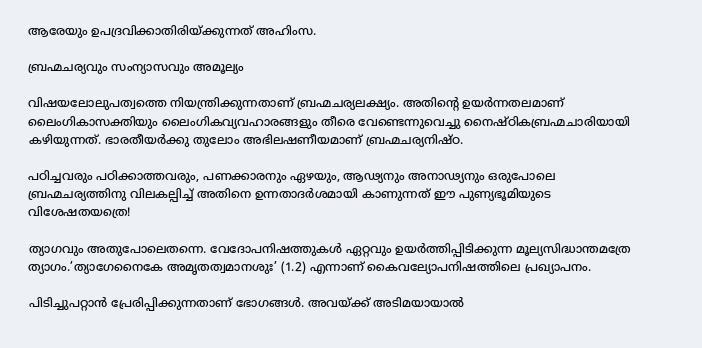ആരേയും ഉപദ്രവിക്കാതിരിയ്‌ക്കുന്നത് അഹിംസ.

ബ്രഹ്മചര്യവും സംന്യാസവും അമൂല്യം

വിഷയലോലുപത്വത്തെ നിയന്ത്രിക്കുന്നതാണ് ബ്രഹ്മചര്യലക്ഷ്യം. അതിന്റെ ഉയര്‍ന്നതലമാണ് ലൈംഗികാസക്തിയും ലൈംഗികവ്യവഹാരങ്ങളും തീരെ വേണ്ടെന്നുവെച്ചു നൈഷ്ഠികബ്രഹ്മചാരിയായി കഴിയുന്നത്. ഭാരതീയര്‍ക്കു തുലോം അഭിലഷണീയമാണ് ബ്രഹ്മചര്യനിഷ്ഠ.

പഠിച്ചവരും പഠിക്കാത്തവരും, പണക്കാരനും ഏഴയും, ആഢ്യനും അനാഢ്യനും ഒരുപോലെ ബ്രഹ്മചര്യത്തിനു വിലകല്പിച്ച് അതിനെ ഉന്നതാദര്‍ശമായി കാണുന്നത് ഈ പുണ്യഭൂമിയുടെ വിശേഷതയത്രെ!

ത്യാഗവും അതുപോലെതന്നെ. വേദോപനിഷത്തുകള്‍ ഏറ്റവും ഉയര്‍ത്തിപ്പിടിക്കുന്ന മൂല്യസിദ്ധാന്തമത്രേ ത്യാഗം.’ത്യാഗേനൈകേ അമൃതത്വമാനശുഃ’ (1.2) എന്നാണ് കൈവല്യോപനിഷത്തിലെ പ്രഖ്യാപനം.

പിടിച്ചുപറ്റാന്‍ പ്രേരിപ്പിക്കുന്നതാണ് ഭോഗങ്ങള്‍. അവയ്‌ക്ക് അടിമയായാല്‍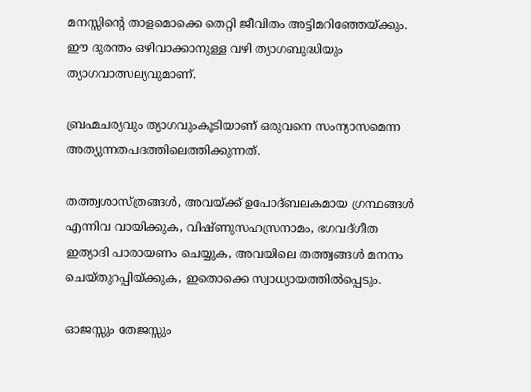മനസ്സിന്റെ താളമൊക്കെ തെറ്റി ജീവിതം അട്ടിമറിഞ്ഞേയ്‌ക്കും. ഈ ദുരന്തം ഒഴിവാക്കാനുള്ള വഴി ത്യാഗബുദ്ധിയും ത്യാഗവാത്സല്യവുമാണ്.

ബ്രഹ്മചര്യവും ത്യാഗവുംകൂടിയാണ് ഒരുവനെ സംന്യാസമെന്ന അത്യുന്നതപദത്തിലെത്തിക്കുന്നത്.

തത്ത്വശാസ്ത്രങ്ങള്‍, അവയ്‌ക്ക് ഉപോദ്ബലകമായ ഗ്രന്ഥങ്ങള്‍ എന്നിവ വായിക്കുക, വിഷ്ണുസഹസ്രനാമം, ഭഗവദ്ഗീത ഇത്യാദി പാരായണം ചെയ്യുക, അവയിലെ തത്ത്വങ്ങള്‍ മനനം ചെയ്തുറപ്പിയ്‌ക്കുക, ഇതൊക്കെ സ്വാധ്യായത്തില്‍പ്പെടും.

ഓജസ്സും തേജസ്സും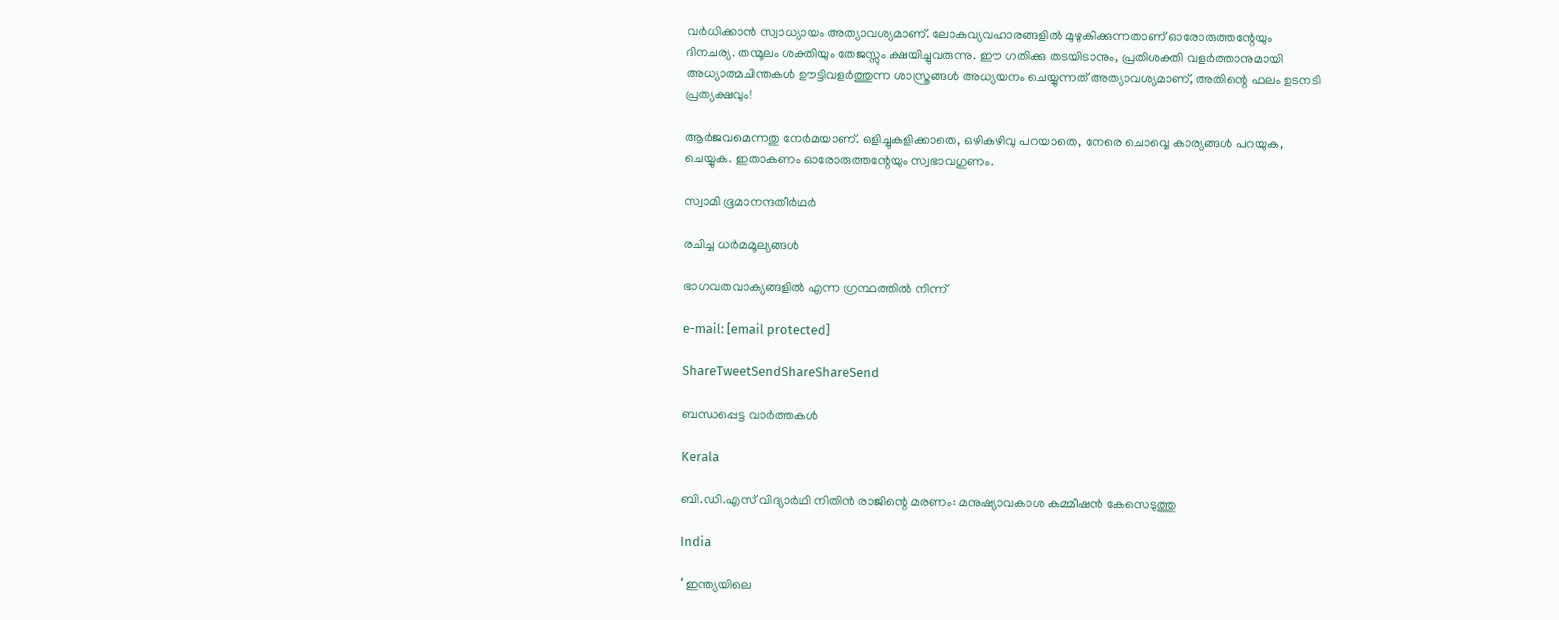വര്‍ധിക്കാന്‍ സ്വാധ്യായം അത്യാവശ്യമാണ്. ലോകവ്യവഹാരങ്ങളില്‍ മുഴുകിക്കുന്നതാണ് ഓരോരുത്തന്റേയും ദിനചര്യ. തന്മൂലം ശക്തിയും തേജസ്സും ക്ഷയിച്ചുവരുന്നു. ഈ ഗതിക്കു തടയിടാനും, പ്രതിശക്തി വളര്‍ത്താനുമായി അധ്യാത്മചിന്തകള്‍ ഊട്ടിവളര്‍ത്തുന്ന ശാസ്ത്രങ്ങള്‍ അധ്യയനം ചെയ്യുന്നത് അത്യാവശ്യമാണ്, അതിന്റെ ഫലം ഉടനടി പ്രത്യക്ഷവും!

ആര്‍ജവമെന്നതു നേര്‍മയാണ്. ഒളിച്ചുകളിക്കാതെ, ഒഴികഴിവു പറയാതെ, നേരെ ചൊവ്വെ കാര്യങ്ങള്‍ പറയുക, ചെയ്യുക. ഇതാകണം ഓരോരുത്തന്റേയും സ്വഭാവഗുണം.

സ്വാമി ഭൂമാനന്ദതീര്‍ഥര്‍

രചിച്ച ധര്‍മമൂല്യങ്ങള്‍

ഭാഗവതവാക്യങ്ങളില്‍ എന്ന ഗ്രന്ഥത്തില്‍ നിന്ന്

e-mail: [email protected]

ShareTweetSendShareShareSend

ബന്ധപ്പെട്ട വാര്‍ത്തകള്‍

Kerala

ബി.ഡി.എസ് വിദ്യാര്‍ഥി നിതിന്‍ രാജിന്റെ മരണം: മനുഷ്യാവകാശ കമ്മീഷന്‍ കേസെടുത്തു

India

‘ ഇന്ത്യയിലെ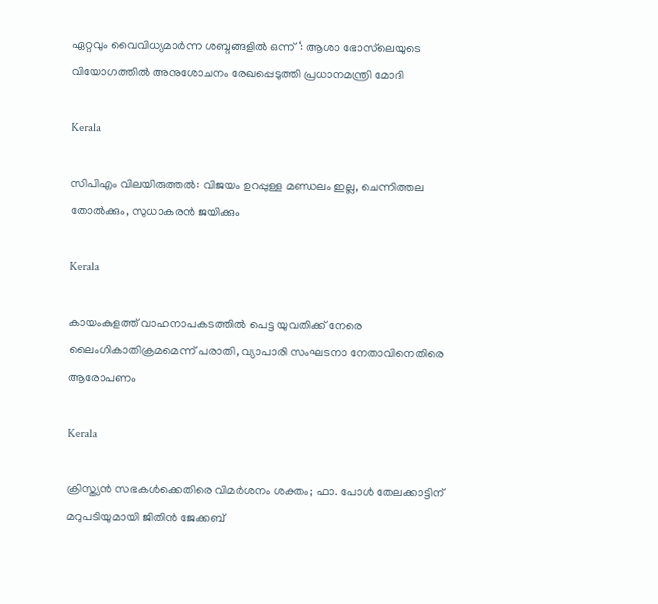ഏറ്റവും വൈവിധ്യമാർന്ന ശബ്ദങ്ങളിൽ ഒന്ന് ‘: ആശാ ഭോസ്‌ലെയുടെ വിയോഗത്തിൽ അനുശോചനം രേഖപ്പെടുത്തി പ്രധാനമന്ത്രി മോദി

Kerala

സിപിഎം വിലയിരുത്തൽ: വിജയം ഉറപ്പുള്ള മണ്ഡലം ഇല്ല, ചെന്നിത്തല തോല്‍ക്കും, സുധാകരന്‍ ജയിക്കും

Kerala

കായംകുളത്ത് വാഹനാപകടത്തില്‍ പെട്ട യുവതിക്ക് നേരെ ലൈംഗികാതിക്രമമെന്ന് പരാതി, വ്യാപാരി സംഘടനാ നേതാവിനെതിരെ ആരോപണം

Kerala

ക്രിസ്ത്യൻ സഭകൾക്കെതിരെ വിമർശനം ശക്തം; ഫാ. പോൾ തേലക്കാട്ടിന് മറുപടിയുമായി ജിതിൻ ജേക്കബ്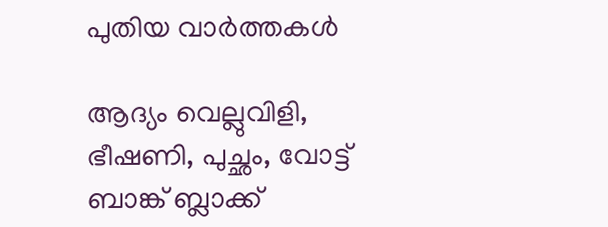പുതിയ വാര്‍ത്തകള്‍

ആദ്യം വെല്ലുവിളി, ഭീഷണി, പുച്ഛം, വോട്ട് ബാങ്ക് ബ്ലാക്ക്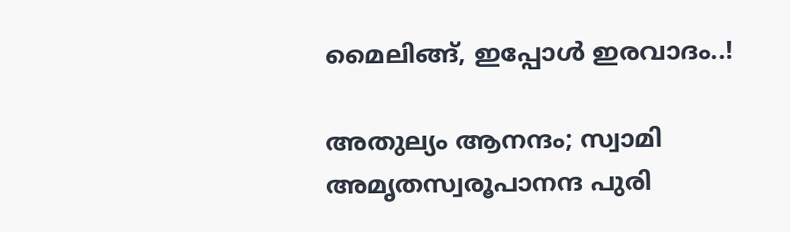മൈലിങ്ങ്, ഇപ്പോൾ ഇരവാദം..!

അതുല്യം ആനന്ദം; സ്വാമി അമൃതസ്വരൂപാനന്ദ പുരി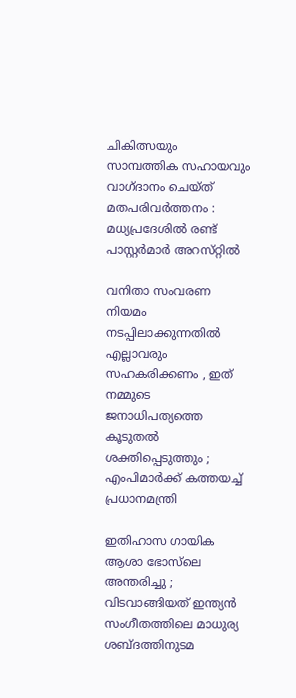ചികിത്സയും സാമ്പത്തിക സഹായവും വാഗ്ദാനം ചെയ്ത് മതപരിവര്‍ത്തനം : മധ്യപ്രദേശില്‍ രണ്ട് പാസ്റ്റർമാർ അറസ്‌റ്റിൽ

വനിതാ സംവരണ നിയമം നടപ്പിലാക്കുന്നതിൽ എല്ലാവരും സഹകരിക്കണം , ഇത് നമ്മുടെ ജനാധിപത്യത്തെ കൂടുതൽ ശക്തിപ്പെടുത്തും ; എംപിമാർക്ക് കത്തയച്ച് പ്രധാനമന്ത്രി

ഇതിഹാസ ഗായിക ആശാ ഭോസ്‌ലെ അന്തരിച്ചു ; വിടവാങ്ങിയത് ഇന്ത്യൻ സംഗീതത്തിലെ മാധുര്യ ശബ്‌ദത്തിനുടമ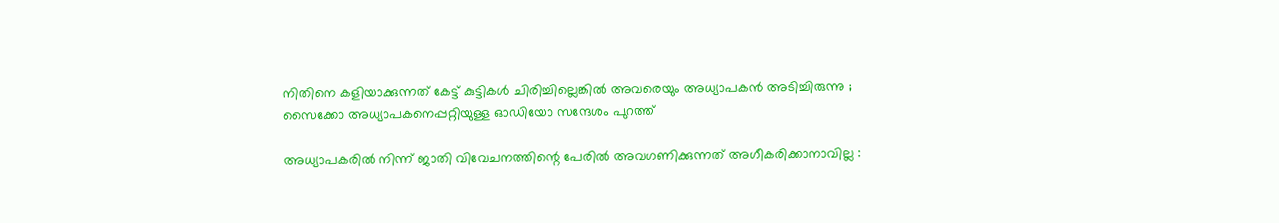നിതിനെ കളിയാക്കുന്നത് കേട്ട് കുട്ടികള്‍ ചിരിച്ചില്ലെങ്കില്‍ അവരെയും അധ്യാപകന്‍ അടിച്ചിരുന്നു ; സൈക്കോ അധ്യാപകനെപ്പറ്റിയുള്ള ഓഡിയോ സന്ദേശം പുറത്ത്

അധ്യാപകരിൽ നിന്ന് ജാതി വിവേചനത്തിന്റെ പേരിൽ അവഗണിക്കുന്നത് അഗീകരിക്കാനാവില്ല :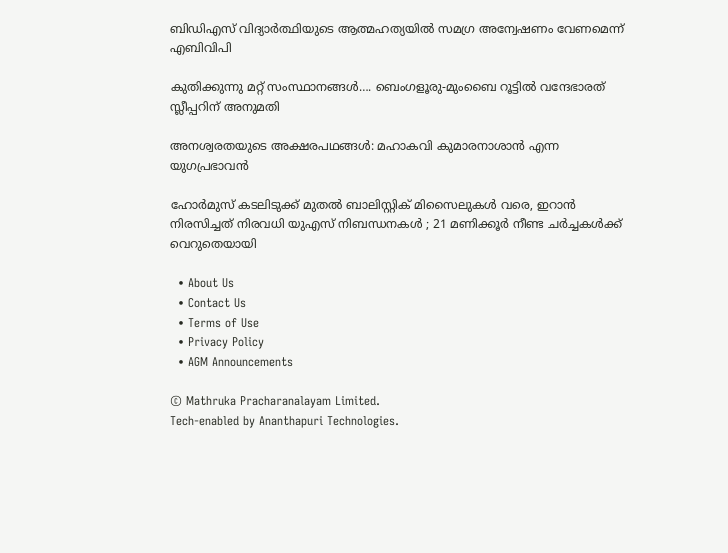ബിഡിഎസ് വിദ്യാർത്ഥിയുടെ ആത്മഹത്യയിൽ സമഗ്ര അന്വേഷണം വേണമെന്ന് എബിവിപി

കുതിക്കുന്നു മറ്റ് സംസ്ഥാനങ്ങള്‍…. ബെംഗളൂരു-മുംബൈ റൂട്ടിൽ വന്ദേഭാരത് സ്ലീപ്പറിന് അനുമതി

അനശ്വരതയുടെ അക്ഷരപഥങ്ങൾ: മഹാകവി കുമാരനാശാൻ എന്ന യുഗപ്രഭാവൻ

ഹോർമുസ് കടലിടുക്ക് മുതൽ ബാലിസ്റ്റിക് മിസൈലുകൾ വരെ, ഇറാൻ നിരസിച്ചത് നിരവധി യുഎസ് നിബന്ധനകൾ ; 21 മണിക്കൂർ നീണ്ട ചർച്ചകൾക്ക് വെറുതെയായി

  • About Us
  • Contact Us
  • Terms of Use
  • Privacy Policy
  • AGM Announcements

© Mathruka Pracharanalayam Limited.
Tech-enabled by Ananthapuri Technologies.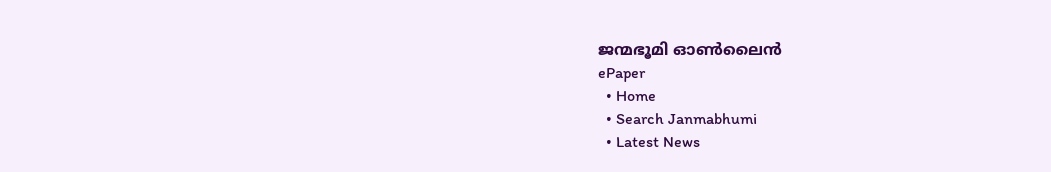ജന്മഭൂമി ഓണ്‍ലൈന്‍
ePaper
  • Home
  • Search Janmabhumi
  • Latest News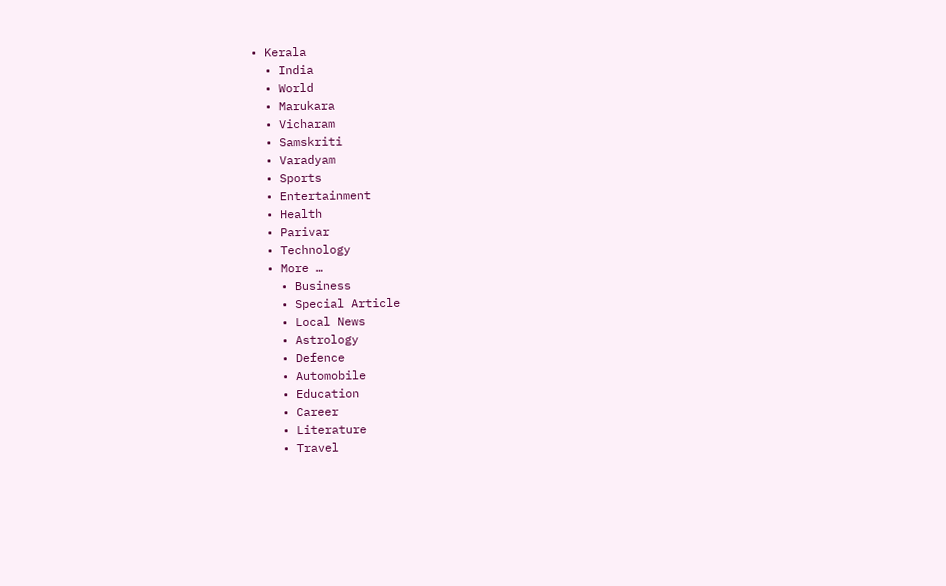• Kerala
  • India
  • World
  • Marukara
  • Vicharam
  • Samskriti
  • Varadyam
  • Sports
  • Entertainment
  • Health
  • Parivar
  • Technology
  • More …
    • Business
    • Special Article
    • Local News
    • Astrology
    • Defence
    • Automobile
    • Education
    • Career
    • Literature
    • Travel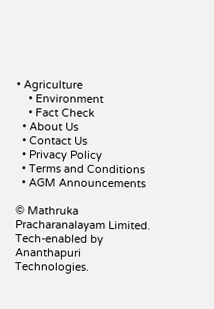• Agriculture
    • Environment
    • Fact Check
  • About Us
  • Contact Us
  • Privacy Policy
  • Terms and Conditions
  • AGM Announcements

© Mathruka Pracharanalayam Limited.
Tech-enabled by Ananthapuri Technologies.